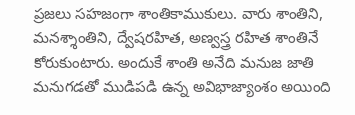ప్రజలు సహజంగా శాంతికాముకులు. వారు శాంతిని, మనశ్శాంతిని, ద్వేషరహిత, అణ్వస్త్ర రహిత శాంతినే కోరుకుంటారు. అందుకే శాంతి అనేది మనుజ జాతి మనుగడతో ముడిపడి ఉన్న అవిభాజ్యాంశం అయింది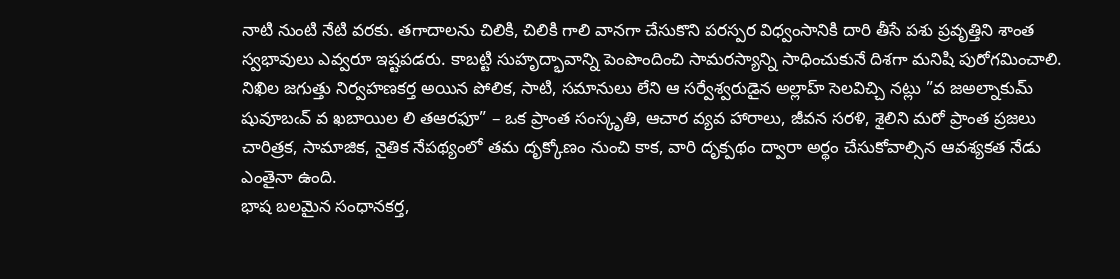నాటి నుంటి నేటి వరకు. తగాదాలను చిలికి, చిలికి గాలి వానగా చేసుకొని పరస్పర విధ్వంసానికి దారి తీసే పశు ప్రవృత్తిని శాంత స్వభావులు ఎవ్వరూ ఇష్టపడరు. కాబట్టి సుహృద్భావాన్ని పెంపొందించి సామరస్యాన్ని సాధించుకునే దిశగా మనిషి పురోగమించాలి.
నిఖిల జగుత్తు నిర్వహణకర్త అయిన పోలిక, సాటి, సమానులు లేని ఆ సర్వేశ్వరుడైన అల్లాహ్ సెలవిచ్చి నట్లు ”వ జఅల్నాకుమ్ షువూబఁవ్ వ ఖబాయిల లి తఆరఫూ” – ఒక ప్రాంత సంస్కృతి, ఆచార వ్యవ హారాలు, జీవన సరళి, శైలిని మరో ప్రాంత ప్రజలు చారిత్రక, సామాజిక, నైతిక నేపథ్యంలో తమ దృక్కోణం నుంచి కాక, వారి దృక్పథం ద్వారా అర్థం చేసుకోవాల్సిన ఆవశ్యకత నేడు ఎంతైనా ఉంది.
భాష బలమైన సంధానకర్త,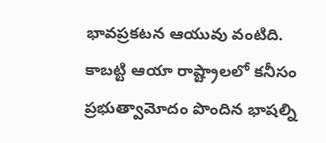భావప్రకటన ఆయువు వంటిది. కాబట్టి ఆయా రాష్ట్రాలలో కనీసం ప్రభుత్వామోదం పొందిన భాషల్ని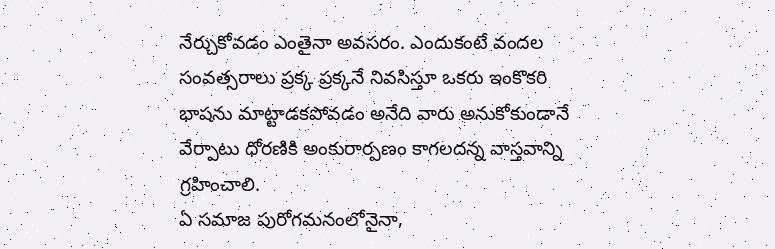నేర్చుకోవడం ఎంతైనా అవసరం. ఎందుకంటే వందల సంవత్సరాలు ప్రక్క ప్రక్కనే నివసిస్తూ ఒకరు ఇంకొకరి భాషను మాట్టాడకపోవడం అనేది వారు అనుకోకుండానే వేర్పాటు ధోరణికి అంకురార్పణం కాగలదన్న వాస్తవాన్ని గ్రహించాలి.
ఏ సమాజ పురోగమనంలోనైనా,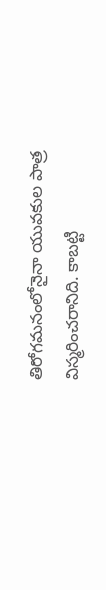తిరోగమనంలోనైనా యువకుల పాత్ర విస్మరించరానిది. కాబట్టి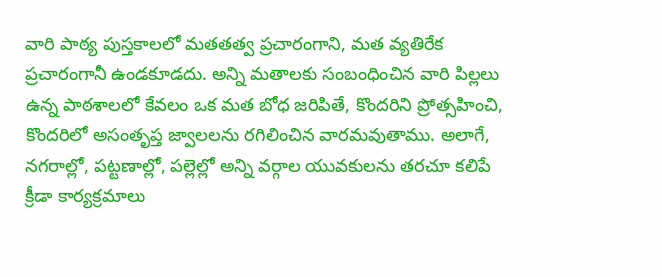వారి పాఠ్య పుస్తకాలలో మతతత్వ ప్రచారంగాని, మత వ్యతిరేక ప్రచారంగానీ ఉండకూడదు. అన్ని మతాలకు సంబంధించిన వారి పిల్లలు ఉన్న పాఠశాలలో కేవలం ఒక మత బోధ జరిపితే, కొందరిని ప్రోత్సహించి, కొందరిలో అసంతృప్త జ్వాలలను రగిలించిన వారమవుతాము. అలాగే, నగరాల్లో, పట్టణాల్లో, పల్లెల్లో అన్ని వర్గాల యువకులను తరచూ కలిపే క్రీడా కార్యక్రమాలు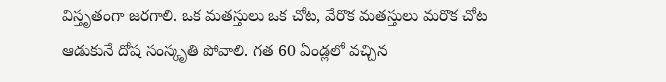విస్తృతంగా జరగాలి. ఒక మతస్తులు ఒక చోట, వేరొక మతస్తులు మరొక చోట ఆడుకునే దోష సంస్కృతి పోవాలి. గత 60 ఏండ్లలో వచ్చిన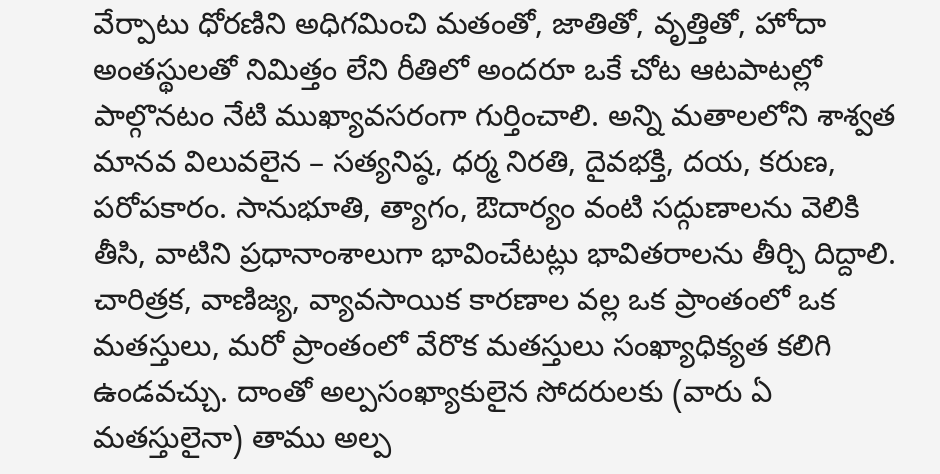వేర్పాటు ధోరణిని అధిగమించి మతంతో, జాతితో, వృత్తితో, హోదా అంతస్థులతో నిమిత్తం లేని రీతిలో అందరూ ఒకే చోట ఆటపాటల్లో పాల్గొనటం నేటి ముఖ్యావసరంగా గుర్తించాలి. అన్ని మతాలలోని శాశ్వత మానవ విలువలైన – సత్యనిష్ఠ, ధర్మ నిరతి, దైవభక్తి, దయ, కరుణ, పరోపకారం. సానుభూతి, త్యాగం, ఔదార్యం వంటి సద్గుణాలను వెలికి తీసి, వాటిని ప్రధానాంశాలుగా భావించేటట్లు భావితరాలను తీర్చి దిద్దాలి.
చారిత్రక, వాణిజ్య, వ్యావసాయిక కారణాల వల్ల ఒక ప్రాంతంలో ఒక మతస్తులు, మరో ప్రాంతంలో వేరొక మతస్తులు సంఖ్యాధిక్యత కలిగి ఉండవచ్చు. దాంతో అల్పసంఖ్యాకులైన సోదరులకు (వారు ఏ మతస్తులైనా) తాము అల్ప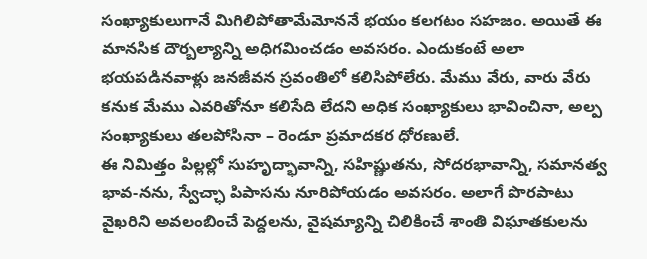సంఖ్యాకులుగానే మిగిలిపోతామేమోననే భయం కలగటం సహజం. అయితే ఈ మానసిక దౌర్బల్యాన్ని అధిగమించడం అవసరం. ఎందుకంటే అలా భయపడినవాళ్లు జనజీవన స్రవంతిలో కలిసిపోలేరు. మేము వేరు, వారు వేరు కనుక మేము ఎవరితోనూ కలిసేది లేదని అధిక సంఖ్యాకులు భావించినా, అల్ప సంఖ్యాకులు తలపోసినా – రెండూ ప్రమాదకర ధోరణులే.
ఈ నిమిత్తం పిల్లల్లో సుహృద్భావాన్ని, సహిష్ణుతను, సోదరభావాన్ని, సమానత్వ భావ-నను, స్వేచ్ఛా పిపాసను నూరిపోయడం అవసరం. అలాగే పొరపాటు వైఖరిని అవలంబించే పెద్దలను, వైషమ్యాన్ని చిలికించే శాంతి విఘాతకులను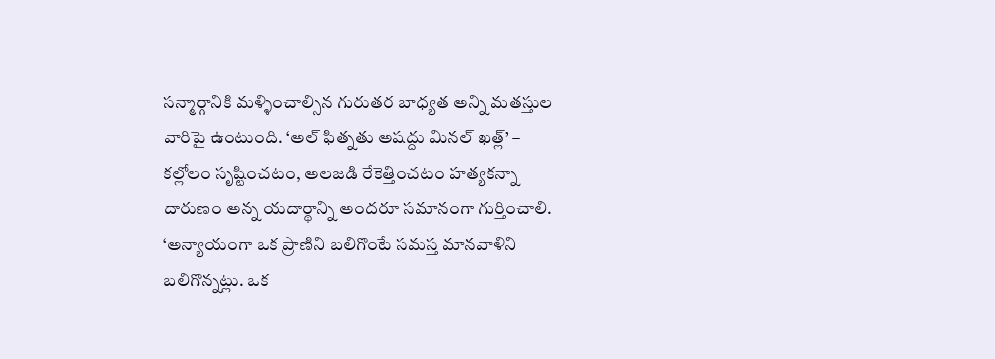సన్మార్గానికి మళ్ళించాల్సిన గురుతర బాధ్యత అన్ని మతస్తుల వారిపై ఉంటుంది. ‘అల్ ఫిత్నతు అషద్దు మినల్ ఖత్ల్’ – కల్లోలం సృష్టించటం, అలజడి రేకెత్తించటం హత్యకన్నా దారుణం అన్న యదార్థాన్ని అందరూ సమానంగా గుర్తించాలి. ‘అన్యాయంగా ఒక ప్రాణిని బలిగొంటే సమస్త మానవాళిని బలిగొన్నట్లు. ఒక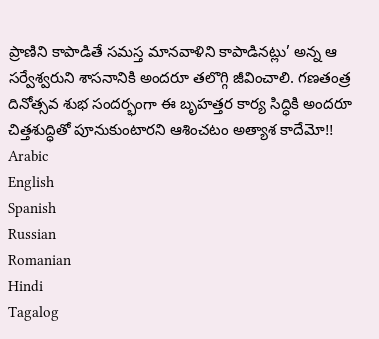ప్రాణిని కాపాడితే సమస్త మానవాళిని కాపాడినట్లు’ అన్న ఆ సర్వేశ్వరుని శాసనానికి అందరూ తలొగ్గి జీవించాలి. గణతంత్ర దినోత్సవ శుభ సందర్భంగా ఈ బృహత్తర కార్య సిద్ధికి అందరూ చిత్తశుద్ధితో పూనుకుంటారని ఆశించటం అత్యాశ కాదేమో!!
Arabic
English
Spanish
Russian
Romanian
Hindi
Tagalog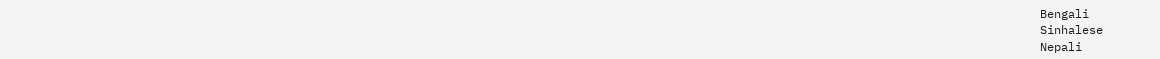Bengali
Sinhalese
Nepali